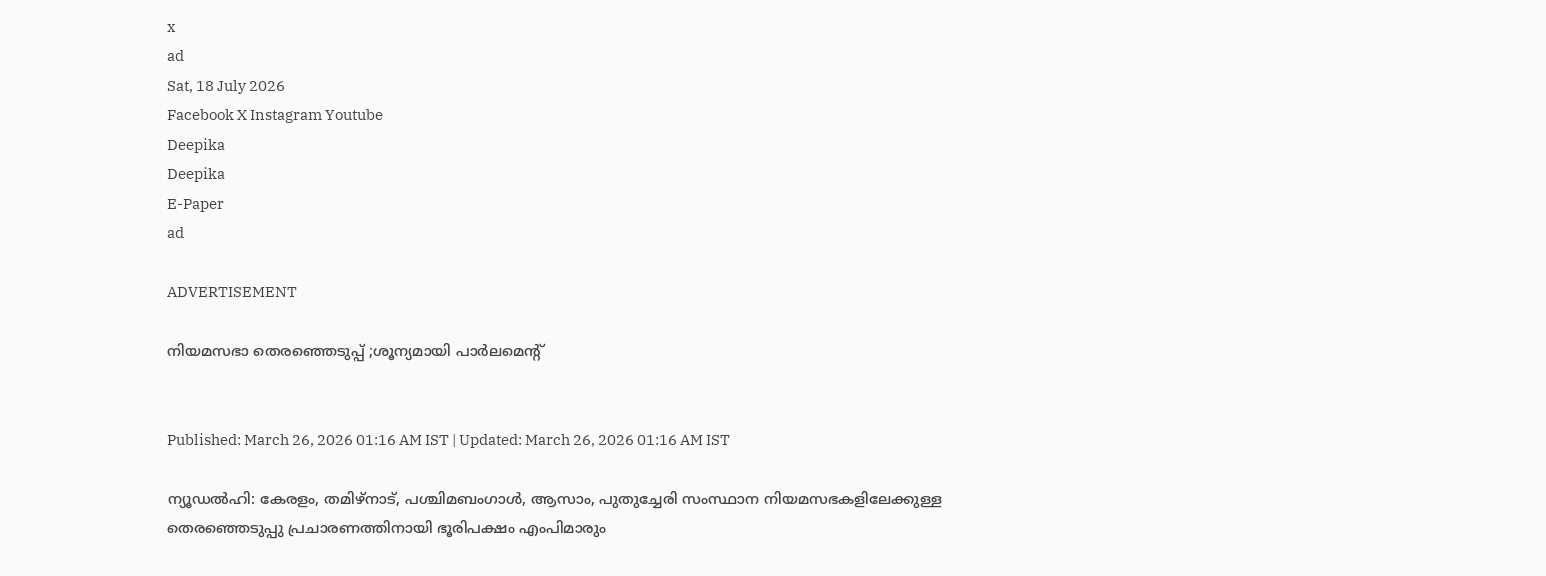x
ad
Sat, 18 July 2026
Facebook X Instagram Youtube
Deepika
Deepika
E-Paper
ad

ADVERTISEMENT

നിയമസഭാ തെരഞ്ഞെടുപ്പ് ;ശൂന്യമായി പാർലമെന്‍റ്


Published: March 26, 2026 01:16 AM IST | Updated: March 26, 2026 01:16 AM IST

ന്യൂഡൽഹി: കേരളം, തമിഴ്നാട്, പശ്ചിമബംഗാൾ, ആസാം, പുതുച്ചേരി സംസ്ഥാന നിയമസഭകളിലേക്കുള്ള തെരഞ്ഞെടുപ്പു പ്രചാരണത്തിനായി ഭൂരിപക്ഷം എംപിമാരും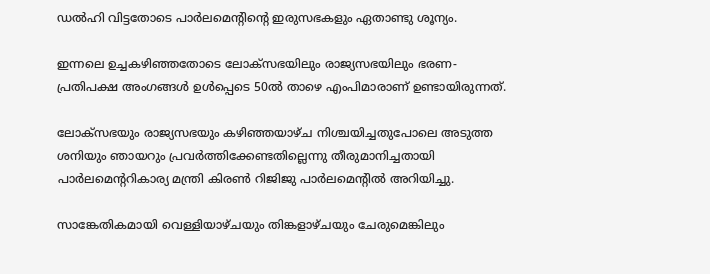ഡൽഹി വിട്ടതോടെ പാർലമെന്‍റിന്‍റെ ഇരുസഭകളും ഏതാണ്ടു ശൂന്യം.

ഇന്നലെ ഉച്ചകഴിഞ്ഞതോടെ ലോക്സഭയിലും രാജ്യസഭയിലും ഭരണ-പ്രതിപക്ഷ അംഗങ്ങൾ ഉൾപ്പെടെ 50ൽ താഴെ എംപിമാരാണ് ഉണ്ടായിരുന്നത്.

ലോക്സഭയും രാജ്യസഭയും കഴിഞ്ഞയാഴ്ച നിശ്ചയിച്ചതുപോലെ അടുത്ത ശനിയും ഞായറും പ്രവർത്തിക്കേണ്ടതില്ലെന്നു തീരുമാനിച്ചതായി പാർലമെന്‍ററികാര്യ മന്ത്രി കിരണ്‍ റിജിജു പാർലമെന്‍റിൽ അറിയിച്ചു.

സാങ്കേതികമായി വെള്ളിയാഴ്ചയും തിങ്കളാഴ്ചയും ചേരുമെങ്കിലും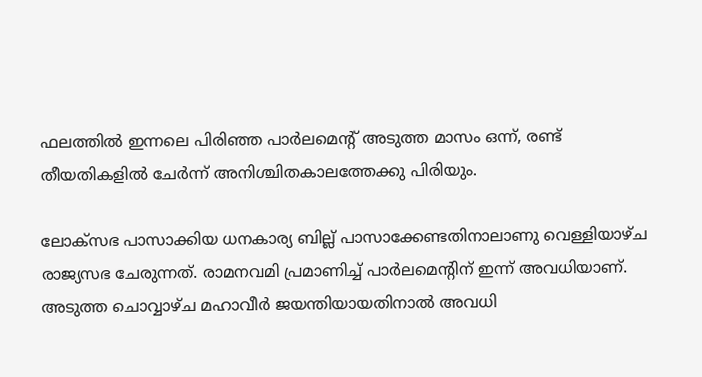ഫലത്തിൽ ഇന്നലെ പിരിഞ്ഞ പാർലമെന്‍റ് അടുത്ത മാസം ഒന്ന്, രണ്ട് തീയതികളിൽ ചേർന്ന് അനിശ്ചിതകാലത്തേക്കു പിരിയും.

ലോക്സഭ പാസാക്കിയ ധനകാര്യ ബില്ല് പാസാക്കേണ്ടതിനാലാണു വെള്ളിയാഴ്ച രാജ്യസഭ ചേരുന്നത്. രാമനവമി പ്രമാണിച്ച് പാർലമെന്‍റിന് ഇന്ന് അവധിയാണ്. അടുത്ത ചൊവ്വാഴ്ച മഹാവീർ ജയന്തിയായതിനാൽ അവധി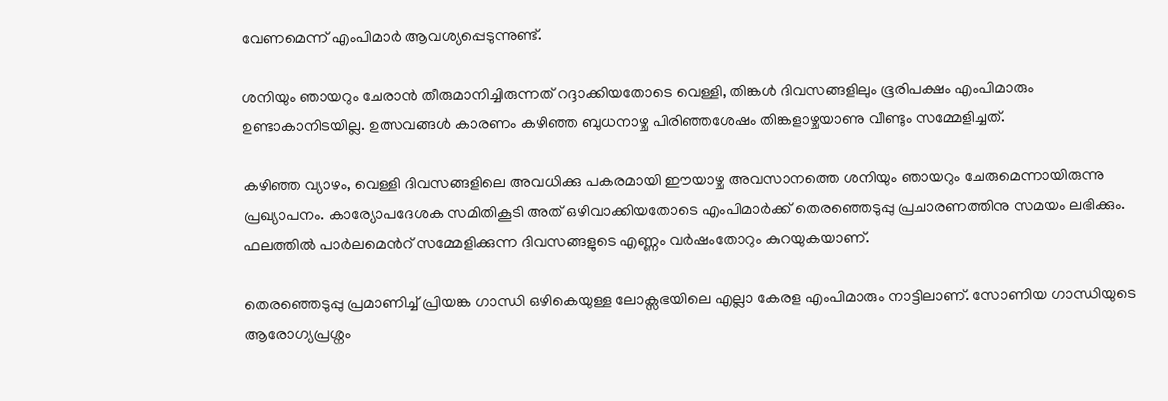വേണമെന്ന് എംപിമാർ ആവശ്യപ്പെടുന്നുണ്ട്.

ശനിയും ഞായറും ചേരാൻ തീരുമാനിച്ചിരുന്നത് റദ്ദാക്കിയതോടെ വെള്ളി, തിങ്കൾ ദിവസങ്ങളിലും ഭൂരിപക്ഷം എംപിമാരും ഉണ്ടാകാനിടയില്ല. ഉത്സവങ്ങൾ കാരണം കഴിഞ്ഞ ബുധനാഴ്ച പിരിഞ്ഞശേഷം തിങ്കളാഴ്ചയാണു വീണ്ടും സമ്മേളിച്ചത്.

കഴിഞ്ഞ വ്യാഴം, വെള്ളി ദിവസങ്ങളിലെ അവധിക്കു പകരമായി ഈയാഴ്ച അവസാനത്തെ ശനിയും ഞായറും ചേരുമെന്നായിരുന്നു പ്രഖ്യാപനം. കാര്യോപദേശക സമിതികൂടി അത് ഒഴിവാക്കിയതോടെ എംപിമാർക്ക് തെരഞ്ഞെടുപ്പു പ്രചാരണത്തിനു സമയം ലഭിക്കും. ഫലത്തിൽ പാർലമെന്‍റ് സമ്മേളിക്കുന്ന ദിവസങ്ങളുടെ എണ്ണം വർഷംതോറും കുറയുകയാണ്.

തെരഞ്ഞെടുപ്പു പ്രമാണിച്ച് പ്രിയങ്ക ഗാന്ധി ഒഴികെയുള്ള ലോക്സഭയിലെ എല്ലാ കേരള എംപിമാരും നാട്ടിലാണ്. സോണിയ ഗാന്ധിയുടെ ആരോഗ്യപ്രശ്നം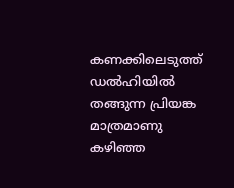കണക്കിലെടുത്ത് ഡൽഹിയിൽ തങ്ങുന്ന പ്രിയങ്ക മാത്രമാണു കഴിഞ്ഞ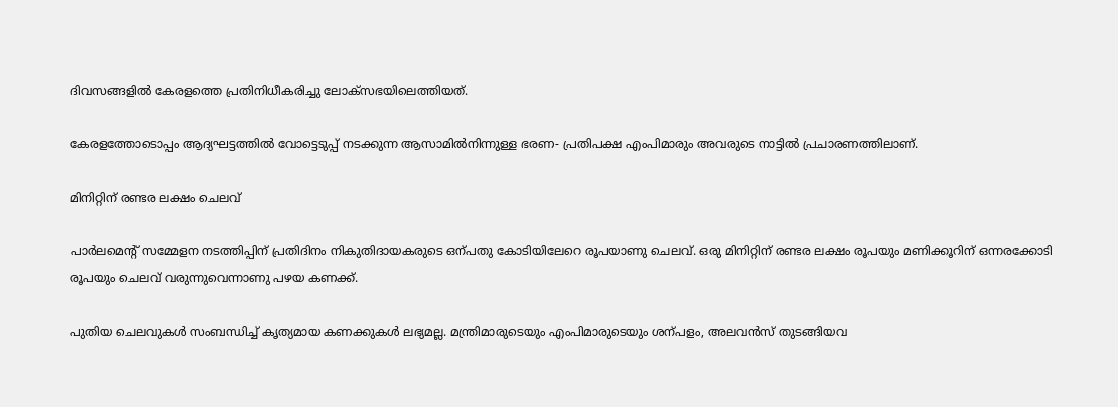ദിവസങ്ങളിൽ കേരളത്തെ പ്രതിനിധീകരിച്ചു ലോക്സഭയിലെത്തിയത്.

കേരളത്തോടൊപ്പം ആദ്യഘട്ടത്തിൽ വോട്ടെടുപ്പ് നടക്കുന്ന ആസാമിൽനിന്നുള്ള ഭരണ- പ്രതിപക്ഷ എംപിമാരും അവരുടെ നാട്ടിൽ പ്രചാരണത്തിലാണ്.

മിനിറ്റിന് രണ്ടര ലക്ഷം ചെലവ്

പാർലമെന്‍റ് സമ്മേളന നടത്തിപ്പിന് പ്രതിദിനം നികുതിദായകരുടെ ഒന്പതു കോടിയിലേറെ രൂപയാണു ചെലവ്. ഒരു മിനിറ്റിന് രണ്ടര ലക്ഷം രൂപയും മണിക്കൂറിന് ഒന്നരക്കോടി രൂപയും ചെലവ് വരുന്നുവെന്നാണു പഴയ കണക്ക്.

പുതിയ ചെലവുകൾ സംബന്ധിച്ച് കൃത്യമായ കണക്കുകൾ ലഭ്യമല്ല. മന്ത്രിമാരുടെയും എംപിമാരുടെയും ശന്പളം, അലവൻസ് തുടങ്ങിയവ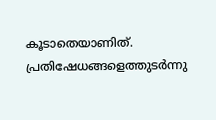കൂടാതെയാണിത്. പ്രതിഷേധങ്ങളെത്തുടർന്നു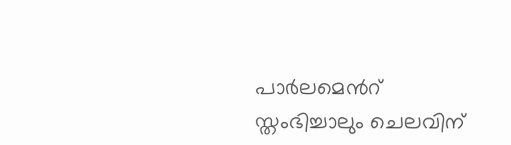പാർലമെന്‍റ് സ്തംഭിച്ചാലും ചെലവിന്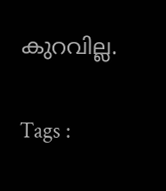കുറവില്ല.

Tags :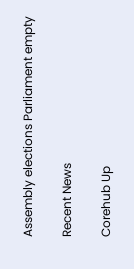Assembly elections Parliament empty

Recent News

Corehub Up